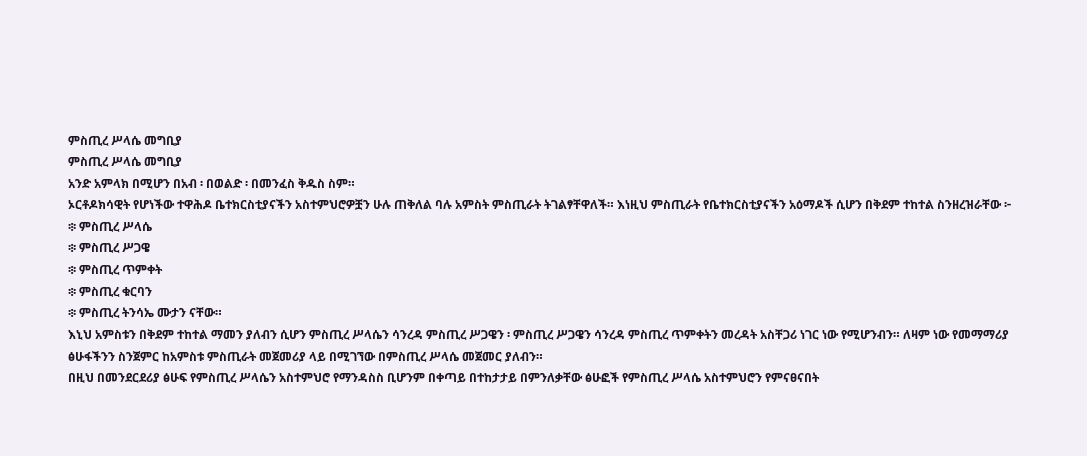ምስጢረ ሥላሴ መግቢያ
ምስጢረ ሥላሴ መግቢያ
አንድ አምላክ በሚሆን በአብ ፡ በወልድ ፡ በመንፈስ ቅዱስ ስም።
ኦርቶዶክሳዊት የሆነችው ተዋሕዶ ቤተክርስቲያናችን አስተምህሮዎቿን ሁሉ ጠቅለል ባሉ አምስት ምስጢራት ትገልፃቸዋለች። እነዚህ ምስጢራት የቤተክርስቲያናችን አዕማዶች ሲሆን በቅደም ተከተል ስንዘረዝራቸው ፦
፨ ምስጢረ ሥላሴ
፨ ምስጢረ ሥጋዌ
፨ ምስጢረ ጥምቀት
፨ ምስጢረ ቁርባን
፨ ምስጢረ ትንሳኤ ሙታን ናቸው።
እኒህ አምስቱን በቅደም ተከተል ማመን ያለብን ሲሆን ምስጢረ ሥላሴን ሳንረዳ ምስጢረ ሥጋዌን ፡ ምስጢረ ሥጋዌን ሳንረዳ ምስጢረ ጥምቀትን መረዳት አስቸጋሪ ነገር ነው የሚሆንብን። ለዛም ነው የመማማሪያ ፅሁፋችንን ስንጀምር ከአምስቱ ምስጢራት መጀመሪያ ላይ በሚገኘው በምስጢረ ሥላሴ መጀመር ያለብን።
በዚህ በመንደርደሪያ ፅሁፍ የምስጢረ ሥላሴን አስተምህሮ የማንዳስስ ቢሆንም በቀጣይ በተከታታይ በምንለቃቸው ፅሁፎች የምስጢረ ሥላሴ አስተምህሮን የምናፀናበት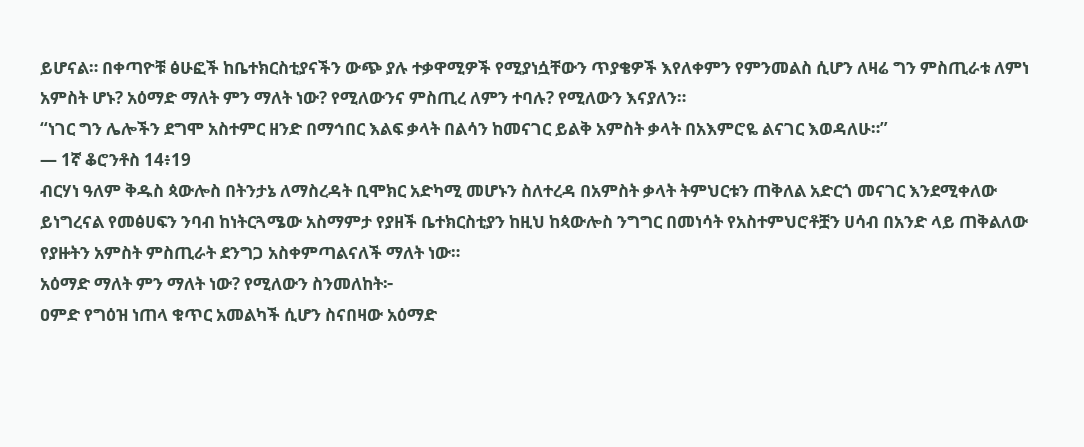ይሆናል። በቀጣዮቹ ፅሁፎች ከቤተክርስቲያናችን ውጭ ያሉ ተቃዋሚዎች የሚያነሷቸውን ጥያቄዎች እየለቀምን የምንመልስ ሲሆን ለዛሬ ግን ምስጢራቱ ለምነ አምስት ሆኑ? አዕማድ ማለት ምን ማለት ነው? የሚለውንና ምስጢረ ለምን ተባሉ? የሚለውን እናያለን።
“ነገር ግን ሌሎችን ደግሞ አስተምር ዘንድ በማኅበር እልፍ ቃላት በልሳን ከመናገር ይልቅ አምስት ቃላት በአእምሮዬ ልናገር እወዳለሁ።”
— 1ኛ ቆሮንቶስ 14፥19
ብርሃነ ዓለም ቅዱስ ጳውሎስ በትንታኔ ለማስረዳት ቢሞክር አድካሚ መሆኑን ስለተረዳ በአምስት ቃላት ትምህርቱን ጠቅለል አድርጎ መናገር እንደሚቀለው ይነግረናል የመፅሀፍን ንባብ ከነትርጓሜው አስማምታ የያዘች ቤተክርስቲያን ከዚህ ከጳውሎስ ንግግር በመነሳት የአስተምህሮቶቿን ሀሳብ በአንድ ላይ ጠቅልለው የያዙትን አምስት ምስጢራት ደንግጋ አስቀምጣልናለች ማለት ነው።
አዕማድ ማለት ምን ማለት ነው? የሚለውን ስንመለከት፦
ዐምድ የግዕዝ ነጠላ ቁጥር አመልካች ሲሆን ስናበዛው አዕማድ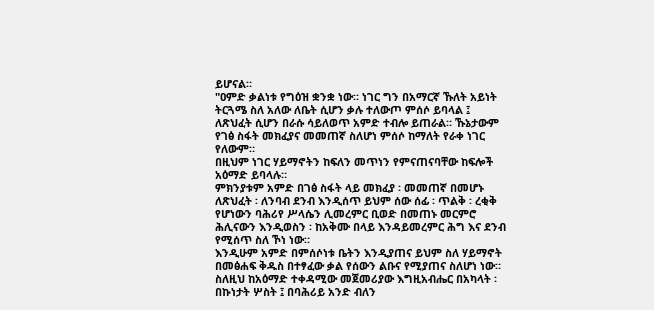ይሆናል።
"ዐምድ ቃልነቱ የግዕዝ ቋንቋ ነው። ነገር ግን በአማርኛ ኹለት አይነት ትርጓሜ ስለ አለው ለቤት ሲሆን ቃሉ ተለውጦ ምሰሶ ይባላል ፤ ለጽህፈት ሲሆን በራሱ ሳይለወጥ አምድ ተብሎ ይጠራል። ኹኔታውም የገፅ ስፋት መክፈያና መመጠኛ ስለሆነ ምሰሶ ከማለት የራቀ ነገር የለውም።
በዚህም ነገር ሃይማኖትን ከፍለን መጥነን የምናጠናባቸው ከፍሎች አዕማድ ይባላሉ።
ምክንያቱም አምድ በገፅ ስፋት ላይ መክፈያ ፡ መመጠኛ በመሆኑ ለጽህፈት ፡ ለንባብ ደንብ እንዲሰጥ ይህም ሰው ሰፊ ፡ ጥልቅ ፡ ረቂቅ የሆነውን ባሕሪየ ሥላሴን ሊመረምር ቢወድ በመጠኑ መርምሮ ሕሊናውን እንዲወስን ፡ ከአቅሙ በላይ እንዳይመረምር ሕግ እና ደንብ የሚሰጥ ስለ ኾነ ነው።
እንዲሁም አምድ በምሰሶነቱ ቤትን እንዲያጠና ይህም ስለ ሃይማኖት በመፅሐፍ ቅዱስ በተፃፈው ቃል የሰውን ልቡና የሚያጠና ስለሆነ ነው።
ስለዚህ ከአዕማድ ተቀዳሚው መጀመሪያው እግዚአብሔር በአካላት ፡ በኩነታት ሦስት ፤ በባሕሪይ አንድ ብለን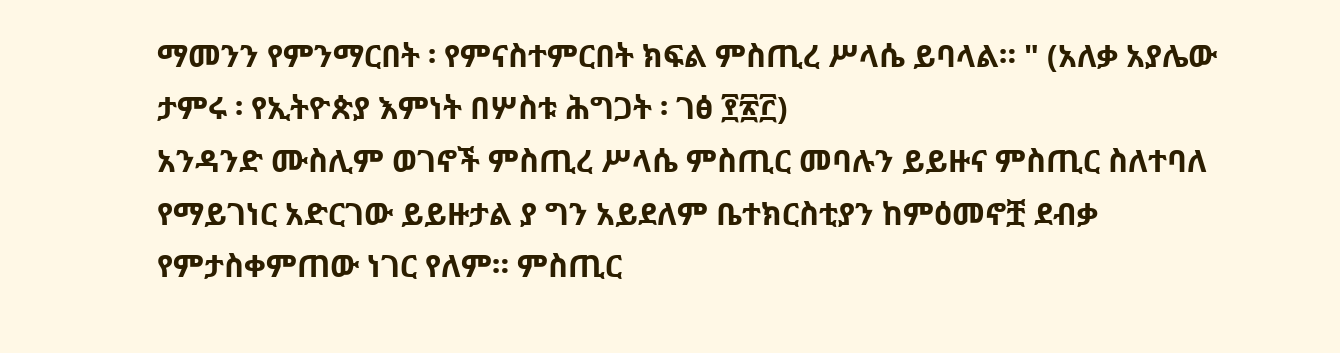ማመንን የምንማርበት ፡ የምናስተምርበት ክፍል ምስጢረ ሥላሴ ይባላል። " (አለቃ አያሌው ታምሩ ፡ የኢትዮጵያ እምነት በሦስቱ ሕግጋት ፡ ገፅ ፻፳፫)
አንዳንድ ሙስሊም ወገኖች ምስጢረ ሥላሴ ምስጢር መባሉን ይይዙና ምስጢር ስለተባለ የማይገነር አድርገው ይይዙታል ያ ግን አይደለም ቤተክርስቲያን ከምዕመኖቿ ደብቃ የምታስቀምጠው ነገር የለም። ምስጢር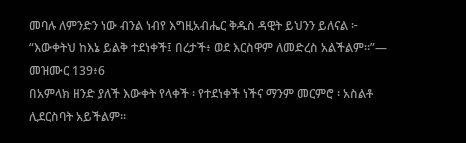መባሉ ለምንድን ነው ብንል ነብየ እግዚአብሔር ቅዱስ ዳዊት ይህንን ይለናል ፦
“እውቀትህ ከእኔ ይልቅ ተደነቀች፤ በረታች፥ ወደ እርስዋም ለመድረስ አልችልም።”— መዝሙር 139፥6
በአምላክ ዘንድ ያለች እውቀት የላቀች ፡ የተደነቀች ነችና ማንም መርምሮ ፡ አስልቶ ሊደርስባት አይችልም።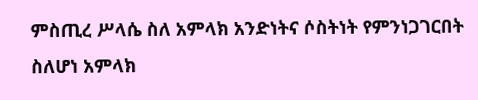ምስጢረ ሥላሴ ስለ አምላክ አንድነትና ሶስትነት የምንነጋገርበት ስለሆነ አምላክ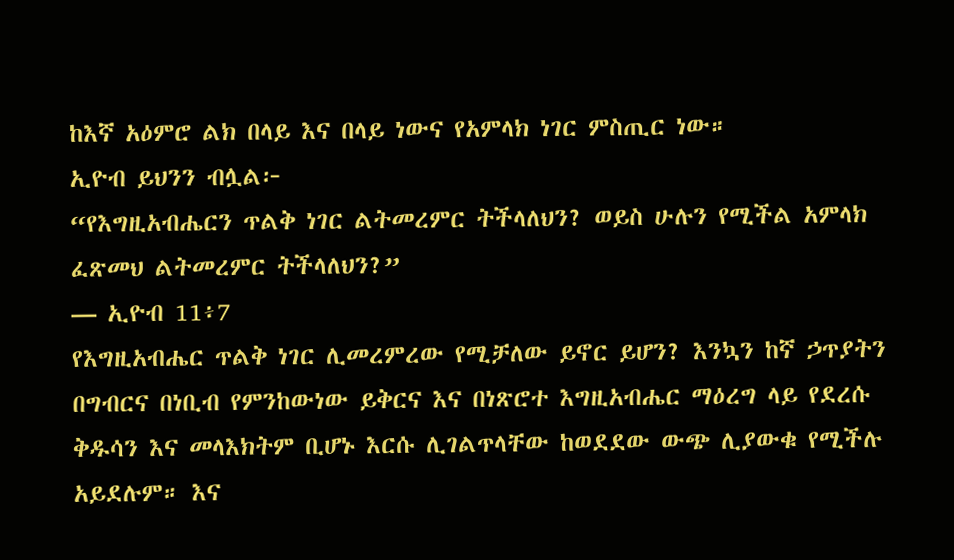ከእኛ አዕምሮ ልክ በላይ እና በላይ ነውና የአምላክ ነገር ምስጢር ነው።
ኢዮብ ይህንን ብሏል፦
“የእግዚአብሔርን ጥልቅ ነገር ልትመረምር ትችላለህን? ወይስ ሁሉን የሚችል አምላክ ፈጽመህ ልትመረምር ትችላለህን?”
— ኢዮብ 11፥7
የእግዚአብሔር ጥልቅ ነገር ሊመረምረው የሚቻለው ይኖር ይሆን? እንኳን ከኛ ኃጥያትን በግብርና በነቢብ የምንከውነው ይቅርና እና በነጽሮተ እግዚአብሔር ማዕረግ ላይ የደረሱ ቅዱሳን እና መላእክትም ቢሆኑ እርሱ ሊገልጥላቸው ከወደደው ውጭ ሊያውቁ የሚችሉ አይደሉም። እና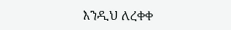እንዲህ ለረቀቀ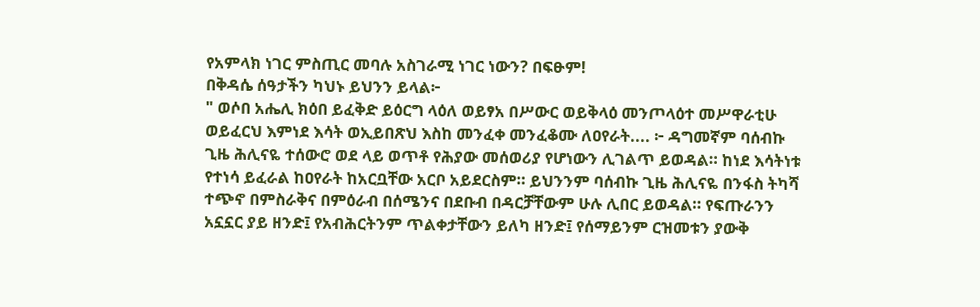የአምላክ ነገር ምስጢር መባሉ አስገራሚ ነገር ነውን? በፍፁም!
በቅዳሴ ሰዓታችን ካህኑ ይህንን ይላል፦
" ወሶበ አሔሊ ክዕበ ይፈቅድ ይዕርግ ላዕለ ወይፃአ በሥውር ወይቅላዕ መንጦላዕተ መሥዋራቲሁ ወይፈርህ እምነደ እሳት ወኢይበጽህ እስከ መንፈቀ መንፈቆሙ ለዐየራት.... ፦ ዳግመኛም ባሰብኩ ጊዜ ሕሊናዬ ተሰውሮ ወደ ላይ ወጥቶ የሕያው መሰወሪያ የሆነውን ሊገልጥ ይወዳል። ከነደ እሳትነቱ የተነሳ ይፈራል ከዐየራት ከአርቧቸው አርቦ አይደርስም። ይህንንም ባሰብኩ ጊዜ ሕሊናዬ በንፋስ ትካሻ ተጭኖ በምስራቅና በምዕራብ በሰሜንና በደቡብ በዳርቻቸውም ሁሉ ሊበር ይወዳል። የፍጡራንን አኗኗር ያይ ዘንድ፤ የአብሕርትንም ጥልቀታቸውን ይለካ ዘንድ፤ የሰማይንም ርዝመቱን ያውቅ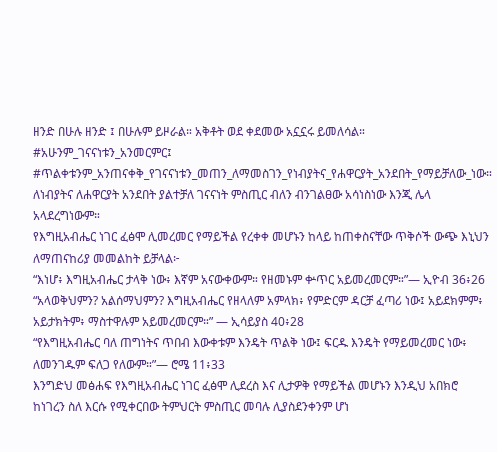ዘንድ በሁሉ ዘንድ ፤ በሁሉም ይዞራል። አቅቶት ወደ ቀደመው አኗኗሩ ይመለሳል። #አሁንም_ገናናነቱን_አንመርምር፤ #ጥልቀቱንም_አንጠናቀቅ_የገናናነቱን_መጠን_ለማመስገን_የነብያትና_የሐዋርያት_አንደበት_የማይቻለው_ነው።
ለነብያትና ለሐዋርያት አንደበት ያልተቻለ ገናናነት ምስጢር ብለን ብንገልፀው አሳነስነው እንጂ ሌላ አላደረግነውም።
የእግዚአብሔር ነገር ፈፅሞ ሊመረመር የማይችል የረቀቀ መሆኑን ከላይ ከጠቀስናቸው ጥቅሶች ውጭ እኒህን ለማጠናከሪያ መመልከት ይቻላል፦
“እነሆ፥ እግዚአብሔር ታላቅ ነው፥ እኛም አናውቀውም። የዘመኑም ቍጥር አይመረመርም።”— ኢዮብ 36፥26
“አላወቅህምን? አልሰማህምን? እግዚአብሔር የዘላለም አምላክ፥ የምድርም ዳርቻ ፈጣሪ ነው፤ አይደክምም፥ አይታክትም፥ ማስተዋሉም አይመረመርም።” — ኢሳይያስ 40፥28
“የእግዚአብሔር ባለ ጠግነትና ጥበብ እውቀቱም እንዴት ጥልቅ ነው፤ ፍርዱ እንዴት የማይመረመር ነው፥ ለመንገዱም ፍለጋ የለውም።”— ሮሜ 11፥33
እንግድህ መፅሐፍ የእግዚአብሔር ነገር ፈፅሞ ሊደረስ እና ሊታዎቅ የማይችል መሆኑን እንዲህ አበክሮ ከነገረን ስለ እርሱ የሚቀርበው ትምህርት ምስጢር መባሉ ሊያስደንቀንም ሆነ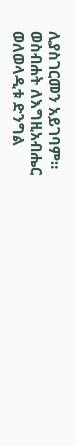ሊያስገርመን አይገባም።
ወስብሐት ለእግዚአብሔር
ወለወላዲቱ ድንግል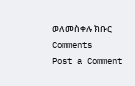ወለመስቀሉ ክቡር
Comments
Post a Comment